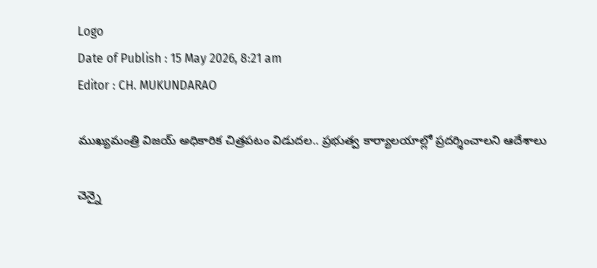Logo
Date of Publish : 15 May 2026, 8:21 am
Editor : CH. MUKUNDARAO

ముఖ్యమంత్రి విజయ్ అధికారిక చిత్రపటం విడుదల.. ప్రభుత్వ కార్యాలయాల్లో ప్రదర్శించాలని ఆదేశాలు

చెన్నై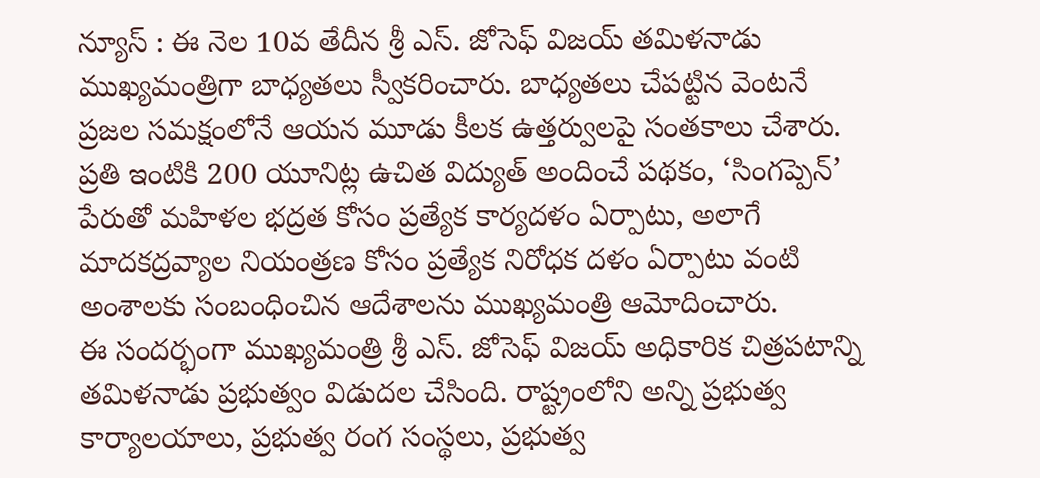న్యూస్ : ఈ నెల 10వ తేదీన శ్రీ ఎస్. జోసెఫ్ విజయ్ తమిళనాడు ముఖ్యమంత్రిగా బాధ్యతలు స్వీకరించారు. బాధ్యతలు చేపట్టిన వెంటనే ప్రజల సమక్షంలోనే ఆయన మూడు కీలక ఉత్తర్వులపై సంతకాలు చేశారు. ప్రతి ఇంటికి 200 యూనిట్ల ఉచిత విద్యుత్ అందించే పథకం, ‘సింగప్పెన్’ పేరుతో మహిళల భద్రత కోసం ప్రత్యేక కార్యదళం ఏర్పాటు, అలాగే మాదకద్రవ్యాల నియంత్రణ కోసం ప్రత్యేక నిరోధక దళం ఏర్పాటు వంటి అంశాలకు సంబంధించిన ఆదేశాలను ముఖ్యమంత్రి ఆమోదించారు.
ఈ సందర్భంగా ముఖ్యమంత్రి శ్రీ ఎస్. జోసెఫ్ విజయ్ అధికారిక చిత్రపటాన్ని తమిళనాడు ప్రభుత్వం విడుదల చేసింది. రాష్ట్రంలోని అన్ని ప్రభుత్వ కార్యాలయాలు, ప్రభుత్వ రంగ సంస్థలు, ప్రభుత్వ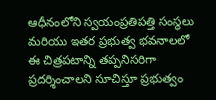ఆధీనంలోని స్వయంప్రతిపత్తి సంస్థలు మరియు ఇతర ప్రభుత్వ భవనాలలో ఈ చిత్రపటాన్ని తప్పనిసరిగా ప్రదర్శించాలని సూచిస్తూ ప్రభుత్వం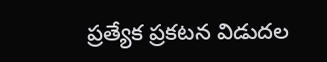ప్రత్యేక ప్రకటన విడుదల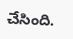చేసింది.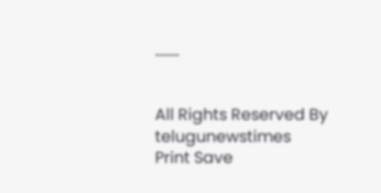........


All Rights Reserved By telugunewstimes
Print Save